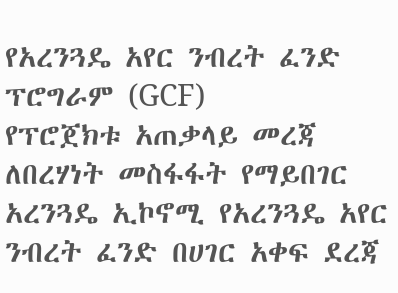የአረንጓዴ አየር ንብረት ፈንድ ፕሮግራም (GCF)
የፕሮጀክቱ አጠቃላይ መረጃ
ለበረሃነት መስፋፋት የማይበገር አረንጓዴ ኢኮኖሚ የአረንጓዴ አየር ንብረት ፈንድ በሀገር አቀፍ ደረጃ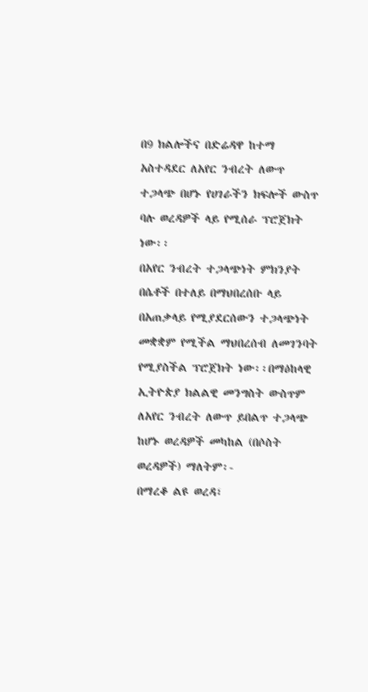በ9 ክልሎችና በድሬዳዋ ከተማ አስተዳደር ለአየር ንብረት ለውጥ ተጋላጭ በሆኑ የሀገራችን ክፍሎች ውስጥ ባሉ ወረዳዎች ላይ የሚሰራ ፕሮጀክት ነው፡፡
በአየር ንብረት ተጋላጭነት ምክንያት በሴቶች በተለይ በማህበረሰቡ ላይ በአጠቃላይ የሚያደርሰውን ተጋላጭነት መቋቋም የሚችል ማህበረሰብ ለመገንባት የሚያስችል ፕሮጀክት ነው፡፡በማዕከላዊ ኢትዮጵያ ክልልዊ መንግስት ውስጥም ለአየር ንብረት ለውጥ ይበልጥ ተጋላጭ ከሆኑ ወረዳዎች መካከል (በሶስት ወረዳዎች) ማለትም፡-
በማረቆ ልዩ ወረዳ፣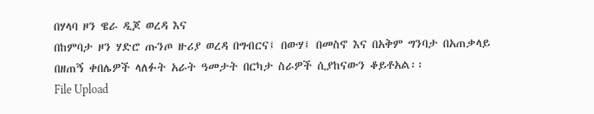በሃላባ ዞን ዌራ ዲጆ ወረዳ እና
በከምባታ ዞን ሃድሮ ጡንጦ ዙሪያ ወረዳ በግብርና፤ በውሃ፤ በመስኖ እና በአቅም ግንባታ በአጠቃላይ በዘጠኝ ቀበሌዎች ላለፉት አራት ዓመታት በርካታ ስራዎች ሲያከናውን ቆይቶአል፡፡
File Upload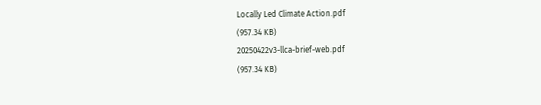Locally Led Climate Action.pdf
(957.34 KB)
20250422v3-llca-brief-web.pdf
(957.34 KB)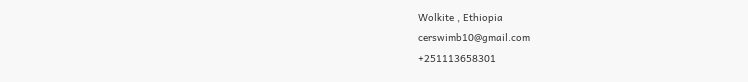Wolkite , Ethiopia
cerswimb10@gmail.com
+251113658301